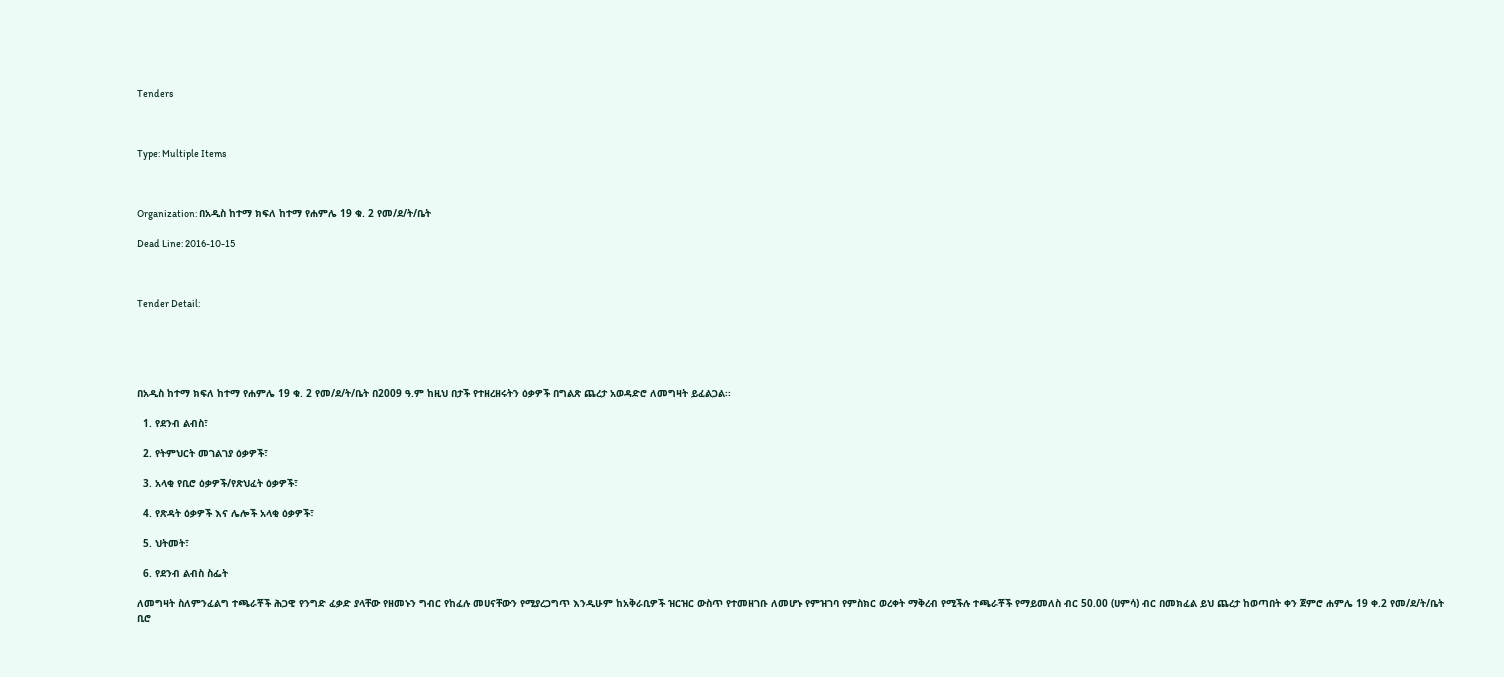Tenders



Type: Multiple Items



Organization: በአዲስ ከተማ ክፍለ ከተማ የሐምሌ 19 ቁ. 2 የመ/ደ/ት/ቤት

Dead Line: 2016-10-15



Tender Detail:





በአዲስ ከተማ ክፍለ ከተማ የሐምሌ 19 ቁ. 2 የመ/ደ/ት/ቤት በ2009 ዓ.ም ከዚህ በታች የተዘረዘሩትን ዕቃዎች በግልጽ ጨረታ አወዳድሮ ለመግዛት ይፈልጋል፡፡

  1. የደንብ ልብስ፣

  2. የትምህርት መገልገያ ዕቃዎች፣

  3. አላቂ የቢሮ ዕቃዎች/የጽህፈት ዕቃዎች፣

  4. የጽዳት ዕቃዎች እና ሌሎች አላቂ ዕቃዎች፣

  5. ህትመት፣

  6. የደንብ ልብስ ስፌት

ለመግዛት ስለምንፈልግ ተጫራቾች ሕጋዊ የንግድ ፈቃድ ያላቸው የዘመኑን ግብር የከፈሉ መሀናቸውን የሚያረጋግጥ እንዲሁም ከአቅራቢዎች ዝርዝር ውስጥ የተመዘገቡ ለመሆኑ የምዝገባ የምስክር ወረቀት ማቅረብ የሚችሉ ተጫራቾች የማይመለስ ብር 50.00 (ሀምሳ) ብር በመክፈል ይህ ጨረታ ከወጣበት ቀን ጀምሮ ሐምሌ 19 ቀ.2 የመ/ደ/ት/ቤት ቢሮ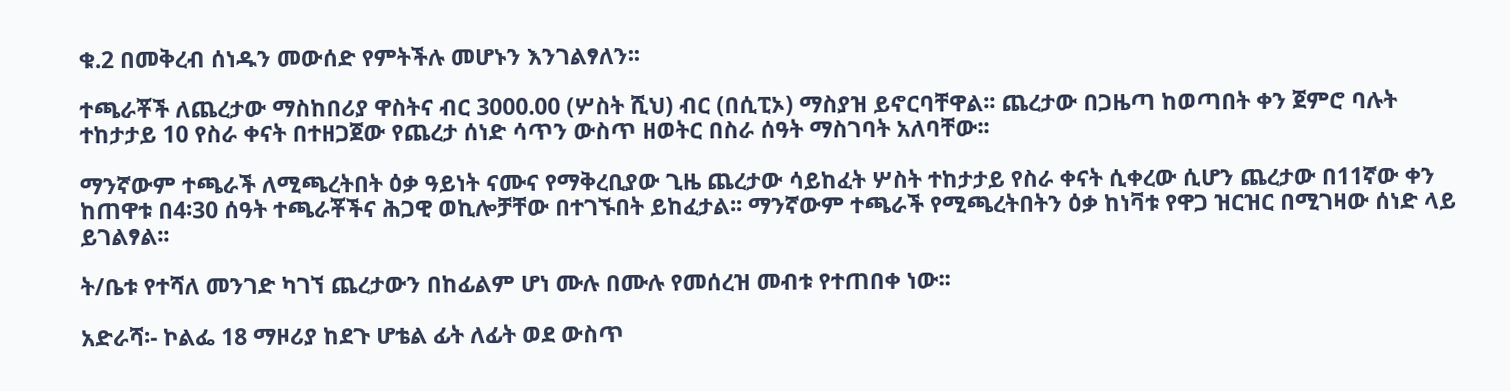ቁ.2 በመቅረብ ሰነዱን መውሰድ የምትችሉ መሆኑን እንገልፃለን፡፡

ተጫራቾች ለጨረታው ማስከበሪያ ዋስትና ብር 3000.00 (ሦስት ሺህ) ብር (በሲፒኦ) ማስያዝ ይኖርባቸዋል፡፡ ጨረታው በጋዜጣ ከወጣበት ቀን ጀምሮ ባሉት ተከታታይ 10 የስራ ቀናት በተዘጋጀው የጨረታ ሰነድ ሳጥን ውስጥ ዘወትር በስራ ሰዓት ማስገባት አለባቸው፡፡

ማንኛውም ተጫራች ለሚጫረትበት ዕቃ ዓይነት ናሙና የማቅረቢያው ጊዜ ጨረታው ሳይከፈት ሦስት ተከታታይ የስራ ቀናት ሲቀረው ሲሆን ጨረታው በ11ኛው ቀን ከጠዋቱ በ4፡30 ሰዓት ተጫራቾችና ሕጋዊ ወኪሎቻቸው በተገኙበት ይከፈታል፡፡ ማንኛውም ተጫራች የሚጫረትበትን ዕቃ ከነቫቱ የዋጋ ዝርዝር በሚገዛው ሰነድ ላይ ይገልፃል፡፡

ት/ቤቱ የተሻለ መንገድ ካገኘ ጨረታውን በከፊልም ሆነ ሙሉ በሙሉ የመሰረዝ መብቱ የተጠበቀ ነው፡፡

አድራሻ፡- ኮልፌ 18 ማዞሪያ ከደጉ ሆቴል ፊት ለፊት ወደ ውስጥ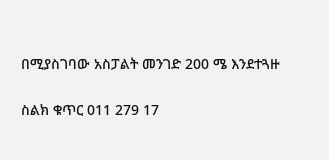በሚያስገባው አስፓልት መንገድ 200 ሜ እንደተጓዙ

ስልክ ቁጥር 011 279 17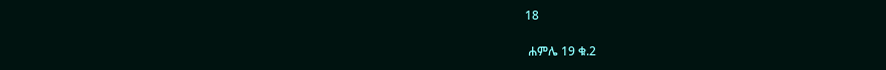18

 ሐምሌ 19 ቁ.2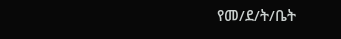የመ/ደ/ት/ቤት